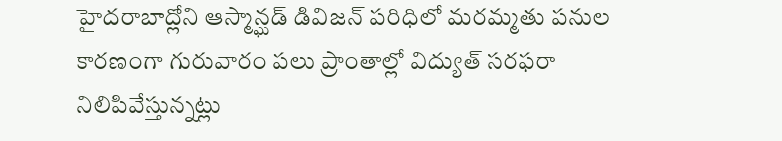హైదరాబాద్లోని ఆస్మాన్ఘడ్ డివిజన్ పరిధిలో మరమ్మతు పనుల కారణంగా గురువారం పలు ప్రాంతాల్లో విద్యుత్ సరఫరా నిలిపివేస్తున్నట్లు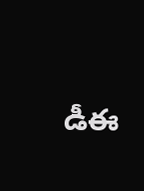డీఈ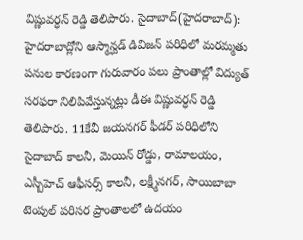విష్ణువర్ధన్ రెడ్డి తెలిపారు. సైదాబాద్(హైదరాబాద్): హైదరాబాద్లోని ఆస్మాన్ఘడ్ డివిజన్ పరిధిలో మరమ్మతు పనుల కారణంగా గురువారం పలు ప్రాంతాల్లో విద్యుత్ సరఫరా నిలిపివేస్తున్నట్లు డీఈ విష్ణువర్ధన్ రెడ్డి తెలిపారు. 11కేవీ జయనగర్ ఫీడర్ పరిధిలోని సైదాబాద్ కాలనీ, మెయిన్ రోడ్డు, రామాలయం, ఎస్బీహెచ్ ఆఫీసర్స్ కాలనీ, లక్ష్మీనగర్, సాయిబాబా టెంపుల్ పరిసర ప్రాంతాలలో ఉదయం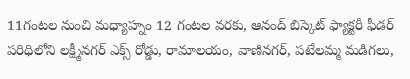11గంటల నుంచి మధ్యాహ్నం 12 గంటల వరకు, ఆనంద్ బిస్కెట్ ఫ్యాక్టరీ ఫీడర్ పరిధిలోని లక్ష్మీనగర్ ఎక్స్ రోడ్డు, రామాలయం, వాణినగర్, పటేలమ్మ మడిగలు,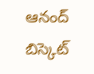ఆనంద్ బిస్కెట్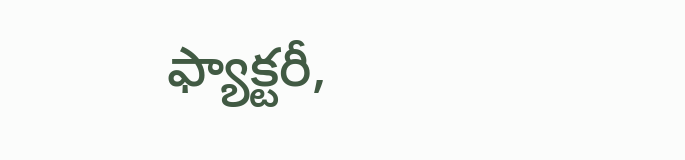ఫ్యాక్టరీ,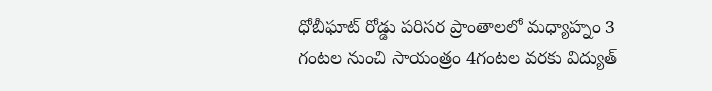ధోబీఘాట్ రోడ్డు పరిసర ప్రాంతాలలో మధ్యాహ్నం 3 గంటల నుంచి సాయంత్రం 4గంటల వరకు విద్యుత్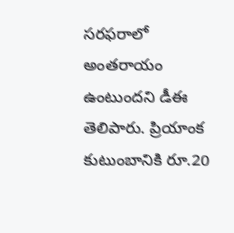సరఫరాలో అంతరాయం ఉంటుందని డీఈ తెలిపారు. ప్రియాంక కుటుంబానికి రూ.20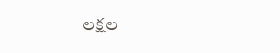లక్షల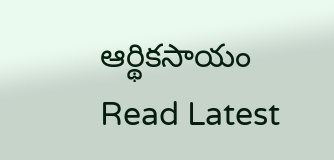ఆర్థికసాయం
Read Latest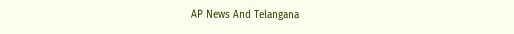AP News And Telangana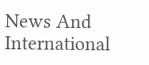News And International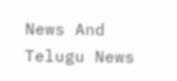News And Telugu News